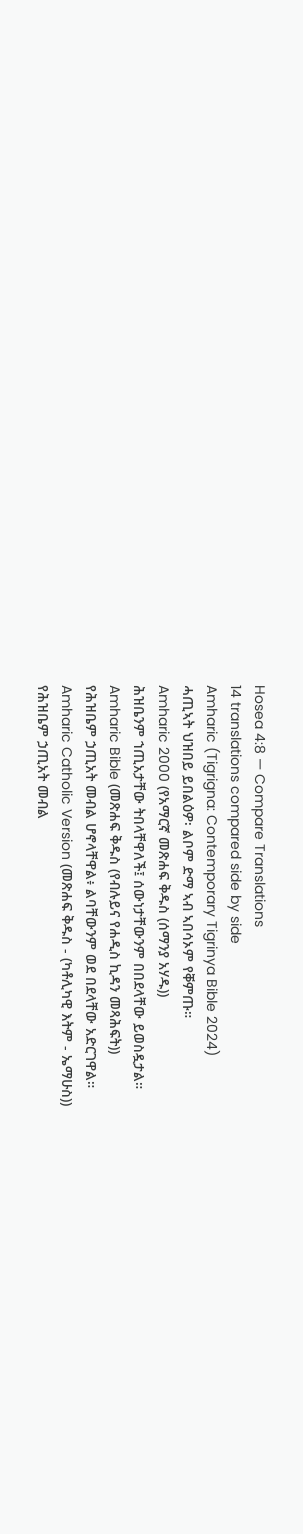Hosea 4:8 — Compare Translations
14 translations compared side by side
Amharic (Tigrigna: Contemporary Tigrinya Bible 2024)
ሓጢኣት ህዝበይ ይበልዕዎ፡ ልቦም ድማ ኣብ ኣበሳኦም የቐምጡ።
Amharic 2000 (የአማርኛ መጽሐፍ ቅዱስ (ሰማንያ አሃዱ))
ሕዝቤንም ኀጢአታቸው ትበላቸዋለች፤ ሰውነታቸውንም በበደላቸው ይወስዷታል።
Amharic Bible (መጽሐፍ ቅዱስ (የብሉይና የሐዲስ ኪዳን መጻሕፍት))
የሕዝቤም ኃጢአት መብል ሆኖላቸዋል፥ ልባቸውንም ወደ በደላቸው አድርገዋል።
Amharic Catholic Version (መጽሐፍ ቅዱስ - (ካቶሊካዊ እትም - ኤማሁስ))
የሕዝቤም ኃጢአት መብል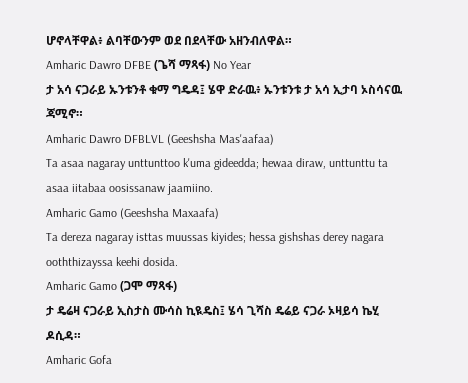ሆኖላቸዋል፥ ልባቸውንም ወደ በደላቸው አዘንብለዋል።
Amharic Dawro DFBE (ጌሻ ማጻፋ) No Year
ታ አሳ ናጋራይ ኡንቱንቶ ቁማ ግዴዳ፤ ሄዋ ድራዉ፥ ኡንቱንቱ ታ አሳ ኢታባ ኦስሳናዉ ጃሚኖ።
Amharic Dawro DFBLVL (Geeshsha Mas'aafaa)
Ta asaa nagaray unttunttoo k'uma gideedda; hewaa diraw, unttunttu ta asaa iitabaa oosissanaw jaamiino.
Amharic Gamo (Geeshsha Maxaafa)
Ta dereza nagaray isttas muussas kiyides; hessa gishshas derey nagara ooththizayssa keehi dosida.
Amharic Gamo (ጋሞ ማጻፋ)
ታ ዴሬዛ ናጋራይ ኢስታስ ሙሳስ ኪዪዴስ፤ ሄሳ ጊሻስ ዴሬይ ናጋራ ኦዛይሳ ኬሂ ዶሲዳ።
Amharic Gofa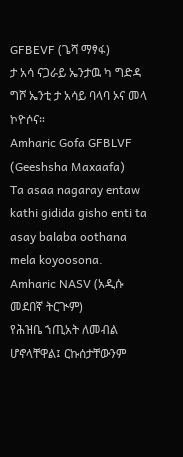GFBEVF (ጌሻ ማፃፋ)
ታ አሳ ናጋራይ ኤንታዉ ካ ግድዳ ግሾ ኤንቲ ታ አሳይ ባላባ ኦና መላ ኮዮሶና።
Amharic Gofa GFBLVF (Geeshsha Maxaafa)
Ta asaa nagaray entaw kathi gidida gisho enti ta asay balaba oothana mela koyoosona.
Amharic NASV (አዲሱ መደበኛ ትርጒም)
የሕዝቤ ኀጢአት ለመብል ሆኖላቸዋል፤ ርኩሰታቸውንም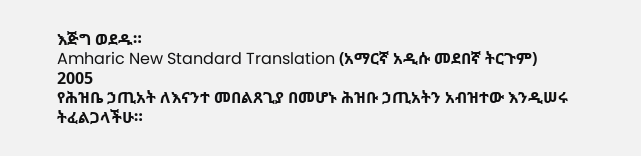እጅግ ወደዱ።
Amharic New Standard Translation (አማርኛ አዲሱ መደበኛ ትርጉም) 2005
የሕዝቤ ኃጢአት ለእናንተ መበልጸጊያ በመሆኑ ሕዝቡ ኃጢአትን አብዝተው እንዲሠሩ ትፈልጋላችሁ።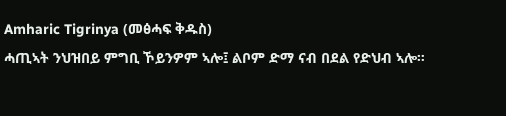Amharic Tigrinya (መፅሓፍ ቅዱስ)
ሓጢኣት ንህዝበይ ምግቢ ኾይንዎም ኣሎ፤ ልቦም ድማ ናብ በደል የድህብ ኣሎ።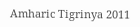Amharic Tigrinya 2011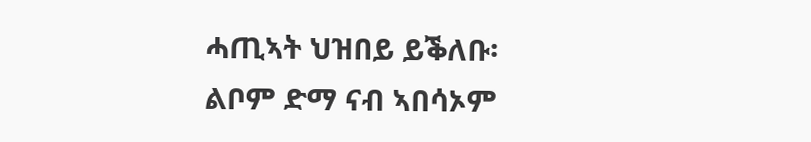ሓጢኣት ህዝበይ ይቕለቡ፡ ልቦም ድማ ናብ ኣበሳኦም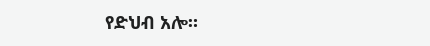የድህብ አሎ።